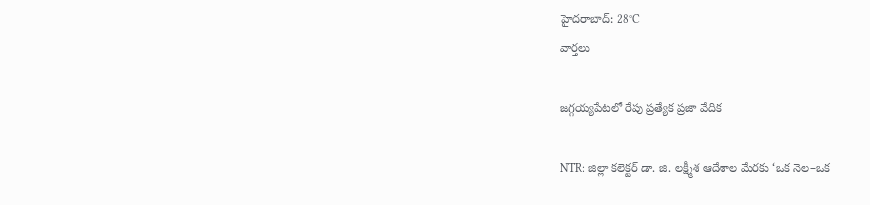హైదరాబాద్: 28°C
వార్తలు

జగ్గయ్యపేటలో రేపు ప్రత్యేక ప్రజా వేదిక

NTR: జిల్లా కలెక్టర్ డా. జి. లక్ష్మీశ ఆదేశాల మేరకు ‘ఒక నెల–ఒక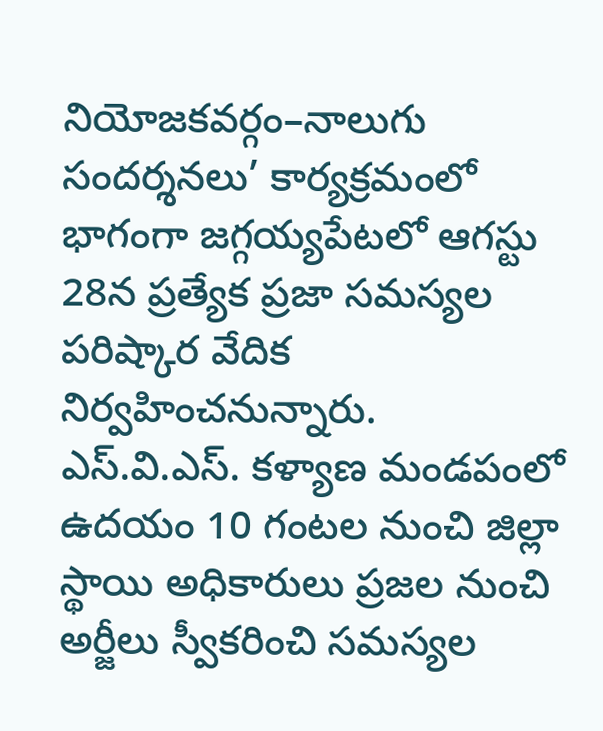నియోజకవర్గం–నాలుగు సందర్శనలు’ కార్యక్రమంలో భాగంగా జగ్గయ్యపేటలో ఆగస్టు 28న ప్రత్యేక ప్రజా సమస్యల పరిష్కార వేదిక నిర్వహించనున్నారు. ఎస్.వి.ఎస్. కళ్యాణ మండపంలో ఉదయం 10 గంటల నుంచి జిల్లా స్థాయి అధికారులు ప్రజల నుంచి అర్జీలు స్వీకరించి సమస్యల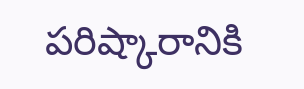పరిష్కారానికి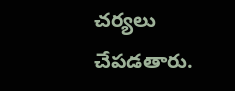చర్యలు చేపడతారు.